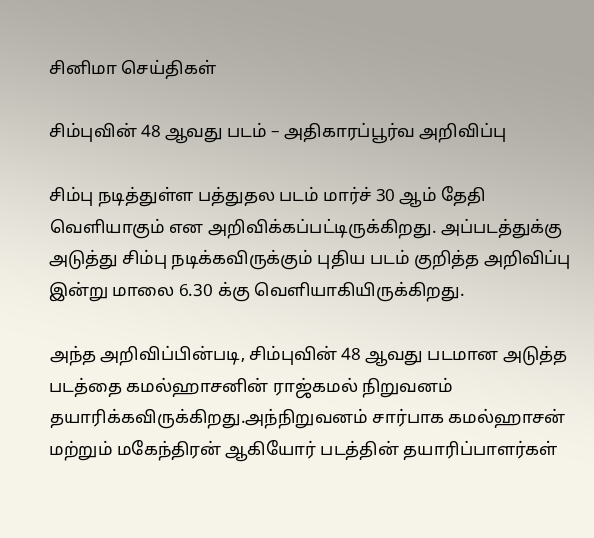சினிமா செய்திகள்

சிம்புவின் 48 ஆவது படம் – அதிகாரப்பூர்வ அறிவிப்பு

சிம்பு நடித்துள்ள பத்துதல படம் மார்ச் 30 ஆம் தேதி வெளியாகும் என அறிவிக்கப்பட்டிருக்கிறது. அப்படத்துக்கு அடுத்து சிம்பு நடிக்கவிருக்கும் புதிய படம் குறித்த அறிவிப்பு இன்று மாலை 6.30 க்கு வெளியாகியிருக்கிறது.

அந்த அறிவிப்பின்படி, சிம்புவின் 48 ஆவது படமான அடுத்த படத்தை கமல்ஹாசனின் ராஜ்கமல் நிறுவனம் தயாரிக்கவிருக்கிறது.அந்நிறுவனம் சார்பாக கமல்ஹாசன் மற்றும் மகேந்திரன் ஆகியோர் படத்தின் தயாரிப்பாளர்கள்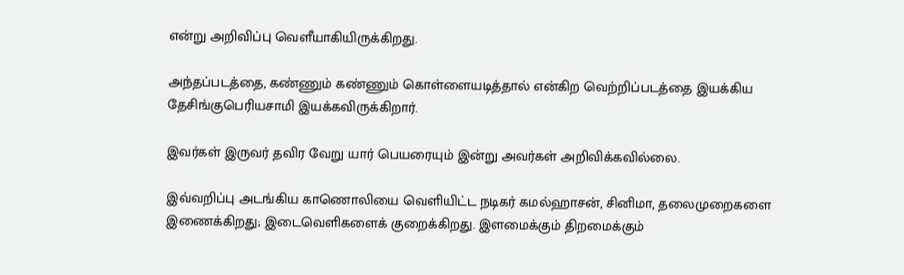என்று அறிவிப்பு வெளீயாகியிருக்கிறது.

அந்தப்படத்தை, கண்ணும் கண்ணும் கொள்ளையடித்தால் என்கிற வெற்றிப்படத்தை இயக்கிய தேசிங்குபெரியசாமி இயக்கவிருக்கிறார்.

இவர்கள் இருவர் தவிர வேறு யார் பெயரையும் இன்று அவர்கள் அறிவிக்கவில்லை.

இவ்வறிப்பு அடங்கிய காணொலியை வெளியிட்ட நடிகர் கமல்ஹாசன், சினிமா, தலைமுறைகளை இணைக்கிறது; இடைவெளிகளைக் குறைக்கிறது. இளமைக்கும் திறமைக்கும்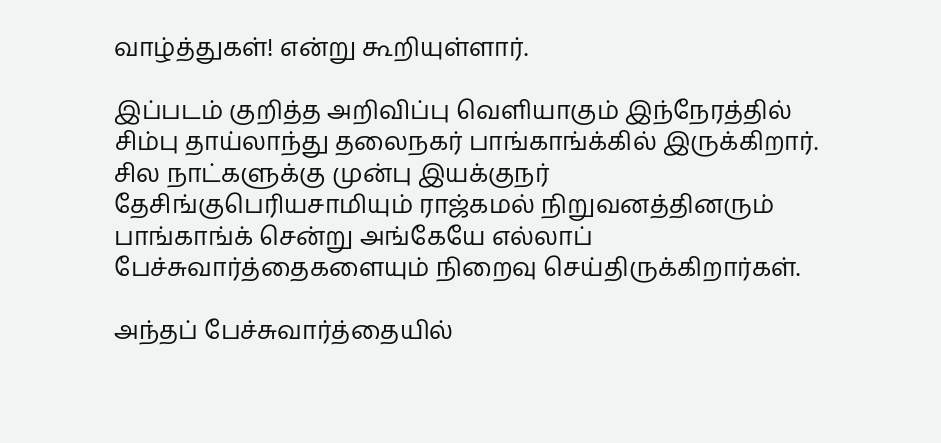வாழ்த்துகள்! என்று கூறியுள்ளார்.

இப்படம் குறித்த அறிவிப்பு வெளியாகும் இந்நேரத்தில் சிம்பு தாய்லாந்து தலைநகர் பாங்காங்க்கில் இருக்கிறார். சில நாட்களுக்கு முன்பு இயக்குநர் தேசிங்குபெரியசாமியும் ராஜ்கமல் நிறுவனத்தினரும் பாங்காங்க் சென்று அங்கேயே எல்லாப் பேச்சுவார்த்தைகளையும் நிறைவு செய்திருக்கிறார்கள்.

அந்தப் பேச்சுவார்த்தையில்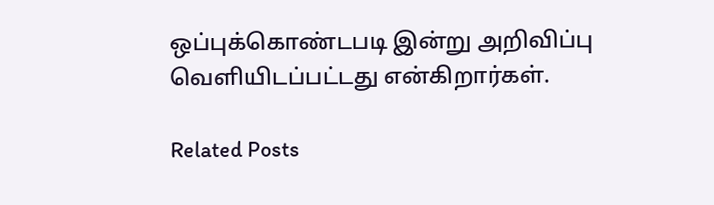ஒப்புக்கொண்டபடி இன்று அறிவிப்பு வெளியிடப்பட்டது என்கிறார்கள்.

Related Posts